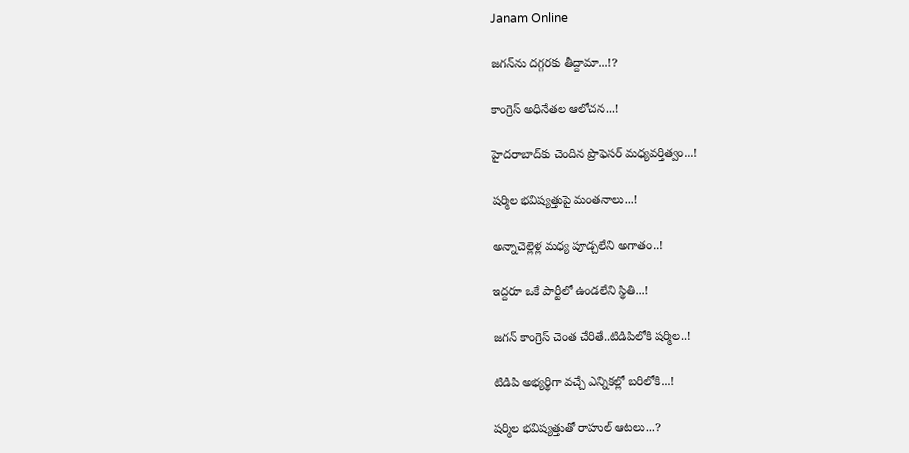Janam Online

జ‌గ‌న్‌ను ద‌గ్గ‌ర‌కు తీద్దామా...!?

కాంగ్రెస్ అధినేత‌ల ఆలోచ‌న‌...!

హైద‌రాబాద్‌కు చెందిన ప్రొఫెస‌ర్ మ‌ధ్య‌వ‌ర్తిత్వం...!

ష‌ర్మిల భ‌విష్య‌త్తుపై మంత‌నాలు...!

అన్నాచెల్లెళ్ల మ‌ధ్య పూడ్చ‌లేని అగాతం..!

ఇద్ద‌రూ ఒకే పార్టీలో ఉండ‌లేని స్థితి...!

జ‌గ‌న్ కాంగ్రెస్ చెంత చేరితే..టిడిపిలోకి ష‌ర్మిల‌..!

టిడిపి అభ్య‌ర్థిగా వ‌చ్చే ఎన్నిక‌ల్లో బ‌రిలోకి...!

ష‌ర్మిల భ‌విష్య‌త్తుతో రాహుల్ ఆట‌లు...?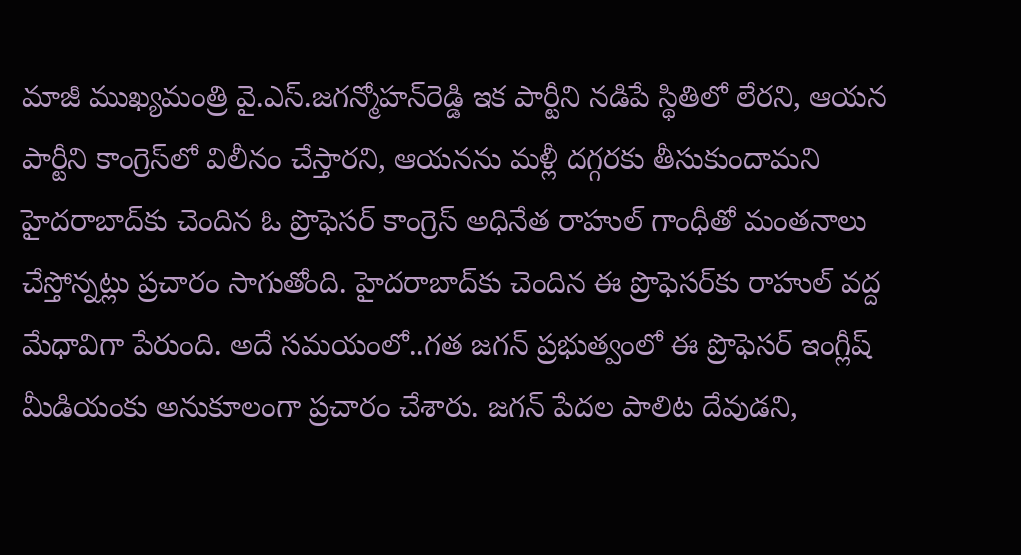మాజీ ముఖ్య‌మంత్రి వై.ఎస్‌.జ‌గ‌న్మోహ‌న్‌రెడ్డి ఇక పార్టీని న‌డిపే స్థితిలో లేర‌ని, ఆయ‌న పార్టీని కాంగ్రెస్‌లో విలీనం చేస్తార‌ని, ఆయ‌న‌ను మ‌ళ్లీ ద‌గ్గ‌ర‌కు తీసుకుందామ‌ని హైద‌రాబాద్‌కు చెందిన ఓ ప్రొఫెస‌ర్ కాంగ్రెస్ అధినేత రాహుల్ గాంధీతో మంత‌నాలు చేస్తోన్న‌ట్లు ప్ర‌చారం సాగుతోంది. హైద‌రాబాద్‌కు చెందిన ఈ ప్రొఫెస‌ర్‌కు రాహుల్ వద్ద మేధావిగా పేరుంది. అదే స‌మ‌యంలో..గ‌త జ‌గ‌న్ ప్ర‌భుత్వంలో ఈ ప్రొఫెస‌ర్ ఇంగ్లీష్ మీడియంకు అనుకూలంగా ప్ర‌చారం చేశారు. జ‌గ‌న్ పేద‌ల పాలిట దేవుడ‌ని,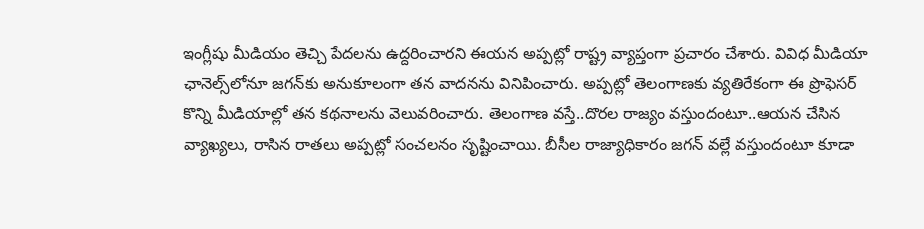ఇంగ్లీషు మీడియం తెచ్చి పేద‌ల‌ను ఉద్ద‌రించార‌ని ఈయ‌న అప్ప‌ట్లో రాష్ట్ర వ్యాప్తంగా ప్ర‌చారం చేశారు. వివిధ మీడియా ఛానెల్స్‌లోనూ జ‌గ‌న్‌కు అనుకూలంగా త‌న వాద‌న‌ను వినిపించారు. అప్ప‌ట్లో తెలంగాణ‌కు వ్య‌తిరేకంగా ఈ ప్రొఫెస‌ర్ కొన్ని మీడియాల్లో త‌న క‌థ‌నాల‌ను వెలువ‌రించారు. తెలంగాణ వ‌స్తే..దొర‌ల రాజ్యం వ‌స్తుందంటూ..ఆయ‌న చేసిన వ్యాఖ్య‌లు, రాసిన రాత‌లు అప్ప‌ట్లో సంచ‌ల‌నం సృష్టించాయి. బీసీల రాజ్యాధికారం జ‌గ‌న్ వ‌ల్లే వ‌స్తుందంటూ కూడా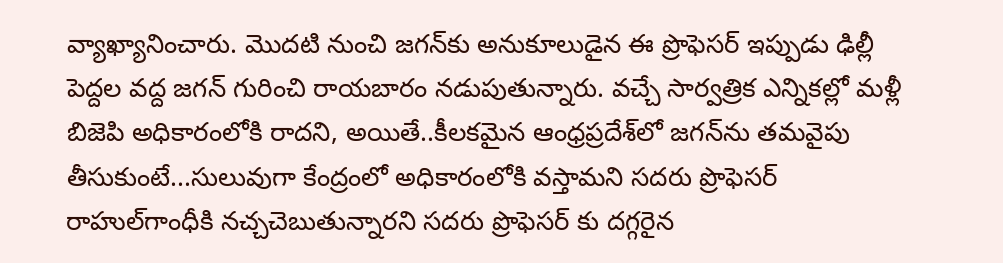వ్యాఖ్యానించారు. మొద‌టి నుంచి జ‌గ‌న్‌కు అనుకూలుడైన ఈ ప్రొఫెస‌ర్ ఇప్పుడు ఢిల్లీ పెద్ద‌ల వ‌ద్ద జ‌గ‌న్ గురించి రాయ‌బారం న‌డుపుతున్నారు. వ‌చ్చే సార్వ‌త్రిక ఎన్నిక‌ల్లో మ‌ళ్లీ బిజెపి అధికారంలోకి రాద‌ని, అయితే..కీల‌క‌మైన ఆంధ్ర‌ప్ర‌దేశ్‌లో జ‌గ‌న్‌ను త‌మ‌వైపు తీసుకుంటే...సులువుగా కేంద్రంలో అధికారంలోకి వ‌స్తామ‌ని స‌ద‌రు ప్రొఫెస‌ర్ రాహుల్‌గాంధీకి న‌చ్చ‌చెబుతున్నార‌ని స‌ద‌రు ప్రొఫెస‌ర్ కు ద‌గ్గ‌రైన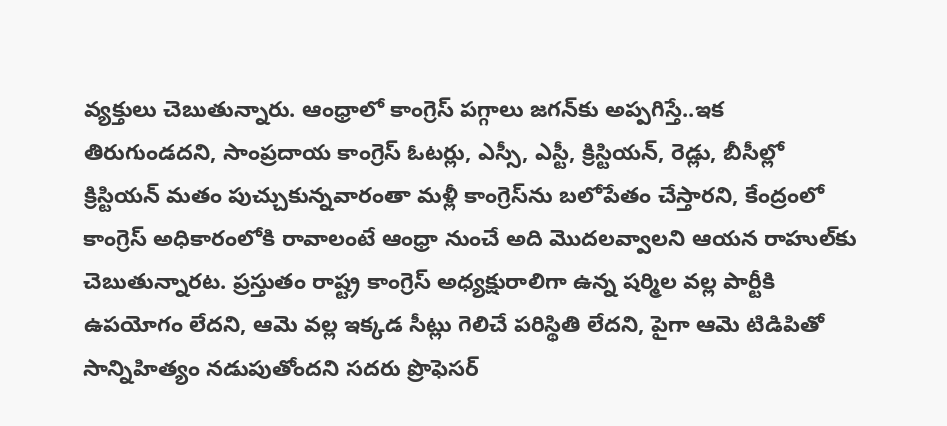వ్య‌క్తులు చెబుతున్నారు. ఆంధ్రాలో కాంగ్రెస్ ప‌గ్గాలు జ‌గ‌న్‌కు అప్ప‌గిస్తే..ఇక తిరుగుండ‌ద‌ని, సాంప్ర‌దాయ కాంగ్రెస్ ఓట‌ర్లు, ఎస్సీ, ఎస్టీ, క్రిస్టియ‌న్‌, రెడ్లు, బీసీల్లో క్రిస్టియ‌న్ మ‌తం పుచ్చుకున్న‌వారంతా మ‌ళ్లీ కాంగ్రెస్‌ను బ‌లోపేతం చేస్తార‌ని, కేంద్రంలో కాంగ్రెస్ అధికారంలోకి రావాలంటే ఆంధ్రా నుంచే అది మొద‌ల‌వ్వాల‌ని ఆయ‌న రాహుల్‌కు చెబుతున్నార‌ట‌. ప్ర‌స్తుతం రాష్ట్ర కాంగ్రెస్ అధ్య‌క్షురాలిగా ఉన్న ష‌ర్మిల వ‌ల్ల పార్టీకి ఉప‌యోగం లేద‌ని, ఆమె వ‌ల్ల ఇక్క‌డ సీట్లు గెలిచే ప‌రిస్థితి లేద‌ని, పైగా ఆమె టిడిపితో సాన్నిహిత్యం న‌డుపుతోంద‌ని స‌ద‌రు ప్రొఫెస‌ర్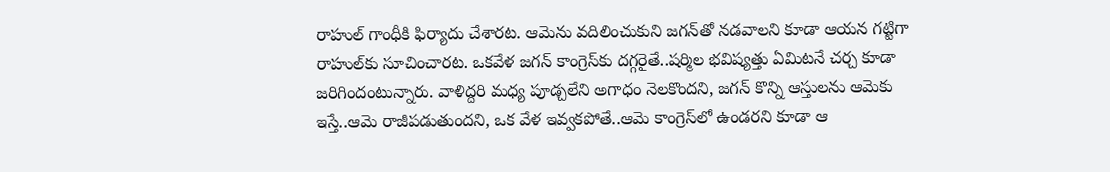రాహుల్ గాంధీకి ఫిర్యాదు చేశారట‌. ఆమెను వ‌దిలించుకుని జ‌గ‌న్‌తో న‌డ‌వాల‌ని కూడా ఆయ‌న గ‌ట్టిగా రాహుల్‌కు సూచించార‌ట‌. ఒక‌వేళ జ‌గ‌న్ కాంగ్రెస్‌కు ద‌గ్గ‌రైతే..ష‌ర్మిల భ‌విష్య‌త్తు ఏమిట‌నే చ‌ర్చ కూడా జ‌రిగిందంటున్నారు. వాళిద్ద‌రి మ‌ధ్య పూడ్చ‌లేని అగాధం నెల‌కొంద‌ని, జ‌గ‌న్ కొన్ని ఆస్తుల‌ను ఆమెకు ఇస్తే..ఆమె రాజీప‌డుతుంద‌ని, ఒక వేళ ఇవ్వ‌క‌పోతే..ఆమె కాంగ్రెస్‌లో ఉండ‌ర‌ని కూడా ఆ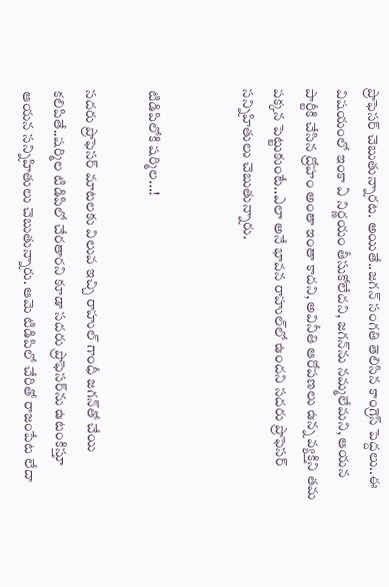ప్రొఫెస‌ర్ చెబుతున్నార‌ట‌. అయితే..జ‌గ‌న్ సంగ‌తి తెలిసిన కాంగ్రెస్ పెద్ద‌లు..ఈ విష‌యంలో ఇంకా ఏ నిర్ణ‌యం తీసుకోలేద‌ని, జ‌గ‌న్‌ను న‌మ్మ‌లేమ‌ని, ఆయ‌న పార్టీకి చేసిన ద్రోహం అంతా ఇంతా కాద‌ని, అవినీతి ఆరోప‌ణ‌లు ఉన్న వ్య‌క్తిని త‌మ ప‌క్క‌న పెట్టుకుంటే..ఎలా అనే భావ‌న రాహుల్‌లో ఉంద‌ని స‌ద‌రు ప్రొఫెస‌ర్ స‌న్నిహితులు చెబుతున్నారు.


టిడిపిలోకి ష‌ర్మిల‌...!

స‌ద‌రు ప్రొఫెస‌ర్ మాట‌ల‌కు విలువ ఇచ్చి రాహుల్ గాంధీ జ‌గ‌న్‌తో చేయి క‌లిపితే..ష‌ర్మిల టిడిపిలో చేర‌తార‌ని కూడా స‌ద‌రు ప్రొఫెస‌ర్‌ను ఉటంకిస్తూ ఆయ‌న స‌న్నిహితులు చెబుతున్నారు. ఆమె టిడిపిలో చేరితో రాజంపేట లేదా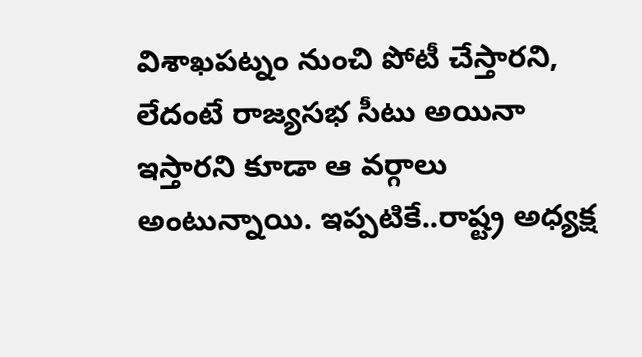విశాఖ‌ప‌ట్నం నుంచి పోటీ చేస్తార‌ని, లేదంటే రాజ్య‌స‌భ సీటు అయినా ఇస్తార‌ని కూడా ఆ వ‌ర్గాలు అంటున్నాయి. ఇప్ప‌టికే..రాష్ట్ర అధ్య‌క్ష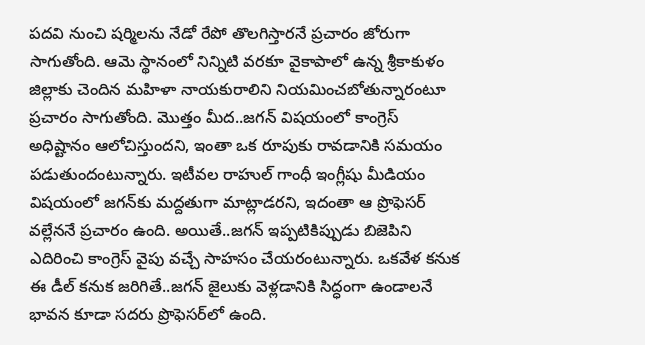ప‌ద‌వి నుంచి ష‌ర్మిల‌ను నేడో రేపో తొల‌గిస్తార‌నే ప్ర‌చారం జోరుగా సాగుతోంది. ఆమె స్థానంలో నిన్నిటి వ‌ర‌కూ వైకాపాలో ఉన్న శ్రీ‌కాకుళం జిల్లాకు చెందిన మ‌హిళా నాయ‌కురాలిని నియ‌మించ‌బోతున్నారంటూ ప్ర‌చారం సాగుతోంది. మొత్తం మీద‌..జ‌గ‌న్ విష‌యంలో కాంగ్రెస్ అధిష్టానం ఆలోచిస్తుంద‌ని, ఇంతా ఒక రూపుకు రావ‌డానికి స‌మ‌యం ప‌డుతుందంటున్నారు. ఇటీవ‌ల రాహుల్ గాంధీ ఇంగ్లీషు మీడియం విష‌యంలో జ‌గ‌న్‌కు మ‌ద్ద‌తుగా మాట్లాడ‌ర‌ని, ఇదంతా ఆ ప్రొఫెస‌ర్ వ‌ల్లేన‌నే ప్ర‌చారం ఉంది. అయితే..జ‌గ‌న్ ఇప్ప‌టికిప్పుడు బిజెపిని ఎదిరించి కాంగ్రెస్ వైపు వ‌చ్చే సాహ‌సం చేయ‌రంటున్నారు. ఒక‌వేళ క‌నుక ఈ డీల్ క‌నుక జ‌రిగితే..జ‌గ‌న్ జైలుకు వెళ్ల‌డానికి సిద్ధంగా ఉండాల‌నే భావ‌న కూడా స‌ద‌రు ప్రొఫెస‌ర్‌లో ఉంది.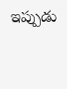ఇప్పుడు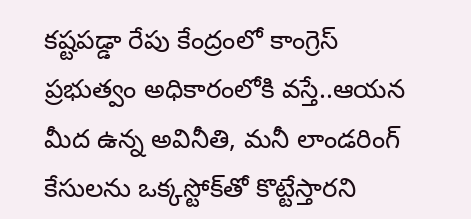క‌ష్ట‌ప‌డ్డా రేపు కేంద్రంలో కాంగ్రెస్ ప్ర‌భుత్వం అధికారంలోకి వ‌స్తే..ఆయ‌న మీద ఉన్న అవినీతి, మ‌నీ లాండ‌రింగ్ కేసుల‌ను ఒక్క‌స్టోక్‌తో కొట్టేస్తార‌ని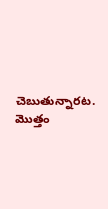చెబుతున్నార‌ట‌. మొత్తం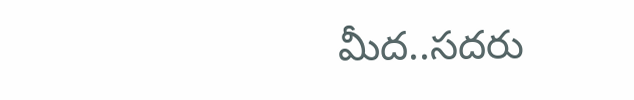మీద‌..స‌ద‌రు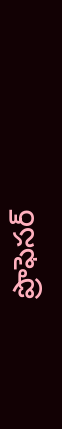ప్రొఫెస‌ర్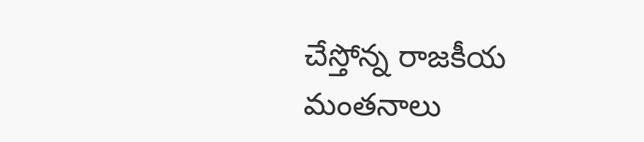చేస్తోన్న రాజ‌కీయ మంత‌నాలు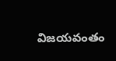విజ‌యవంతం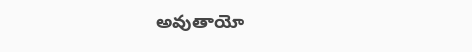అవుతాయో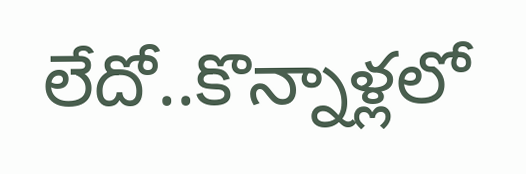లేదో..కొన్నాళ్ల‌లో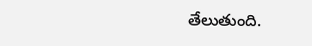తేలుతుంది.